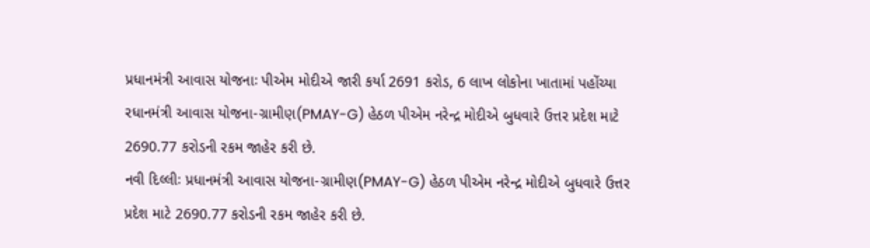પ્રધાનમંત્રી આવાસ યોજનાઃ પીએમ મોદીએ જારી કર્યા 2691 કરોડ, 6 લાખ લોકોના ખાતામાં પહોંચ્યા
રધાનમંત્રી આવાસ યોજના-ગ્રામીણ(PMAY-G) હેઠળ પીએમ નરેન્દ્ર મોદીએ બુધવારે ઉત્તર પ્રદેશ માટે 2690.77 કરોડની રકમ જાહેર કરી છે.
નવી દિલ્લીઃ પ્રધાનમંત્રી આવાસ યોજના-ગ્રામીણ(PMAY-G) હેઠળ પીએમ નરેન્દ્ર મોદીએ બુધવારે ઉત્તર પ્રદેશ માટે 2690.77 કરોડની રકમ જાહેર કરી છે.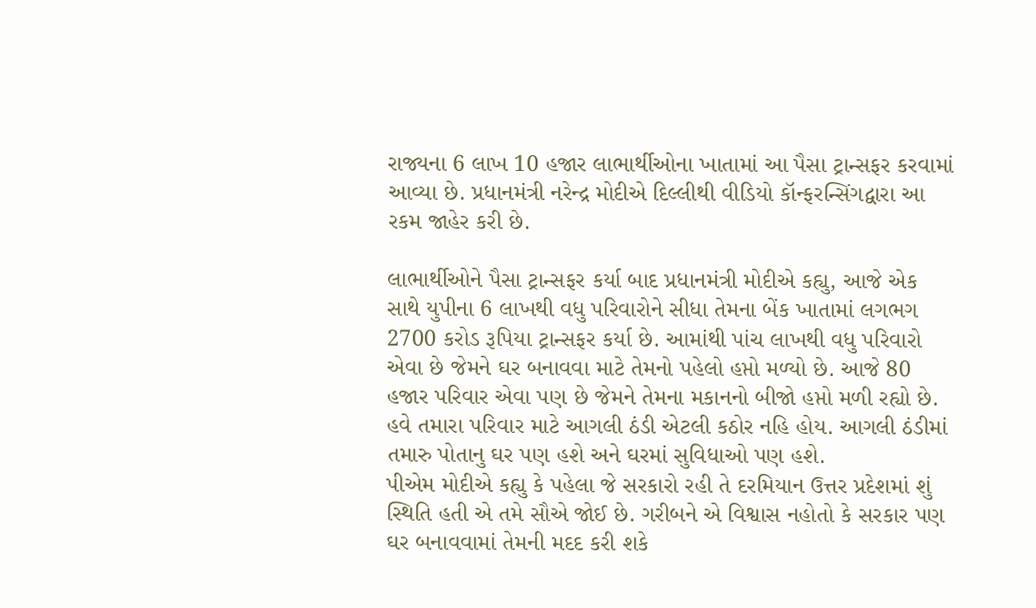રાજ્યના 6 લાખ 10 હજાર લાભાર્થીઓના ખાતામાં આ પૈસા ટ્રાન્સફર કરવામાં આવ્યા છે. પ્રધાનમંત્રી નરેન્દ્ર મોદીએ દિલ્લીથી વીડિયો કૉન્ફરન્સિંગદ્વારા આ રકમ જાહેર કરી છે.

લાભાર્થીઓને પૈસા ટ્રાન્સફર કર્યા બાદ પ્રધાનમંત્રી મોદીએ કહ્યુ, આજે એક સાથે યુપીના 6 લાખથી વધુ પરિવારોને સીધા તેમના બેંક ખાતામાં લગભગ 2700 કરોડ રૂપિયા ટ્રાન્સફર કર્યા છે. આમાંથી પાંચ લાખથી વધુ પરિવારો એવા છે જેમને ઘર બનાવવા માટે તેમનો પહેલો હપ્તો મળ્યો છે. આજે 80 હજાર પરિવાર એવા પણ છે જેમને તેમના મકાનનો બીજો હપ્તો મળી રહ્યો છે. હવે તમારા પરિવાર માટે આગલી ઠંડી એટલી કઠોર નહિ હોય. આગલી ઠંડીમાં તમારુ પોતાનુ ઘર પણ હશે અને ઘરમાં સુવિધાઓ પણ હશે.
પીએમ મોદીએ કહ્યુ કે પહેલા જે સરકારો રહી તે દરમિયાન ઉત્તર પ્રદેશમાં શું સ્થિતિ હતી એ તમે સૌએ જોઈ છે. ગરીબને એ વિશ્વાસ નહોતો કે સરકાર પણ ઘર બનાવવામાં તેમની મદદ કરી શકે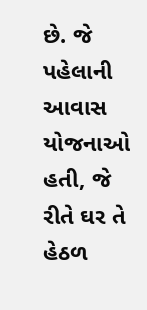છે. જે પહેલાની આવાસ યોજનાઓ હતી, જે રીતે ઘર તે હેઠળ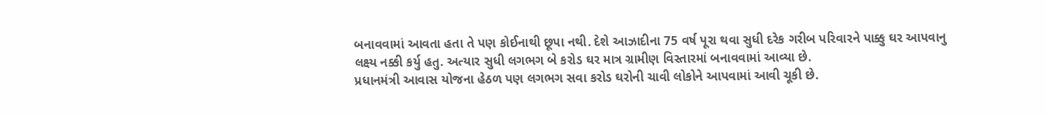બનાવવામાં આવતા હતા તે પણ કોઈનાથી છૂપા નથી. દેશે આઝાદીના 75 વર્ષ પૂરા થવા સુધી દરેક ગરીબ પરિવારને પાક્કુ ઘર આપવાનુ લક્ષ્ય નક્કી કર્યુ હતુ. અત્યાર સુધી લગભગ બે કરોડ ઘર માત્ર ગ્રામીણ વિસ્તારમાં બનાવવામાં આવ્યા છે.
પ્રધાનમંત્રી આવાસ યોજના હેઠળ પણ લગભગ સવા કરોડ ઘરોની ચાવી લોકોને આપવામાં આવી ચૂકી છે.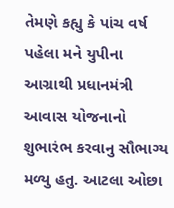તેમણે કહ્યુ કે પાંચ વર્ષ પહેલા મને યુપીના આગ્રાથી પ્રધાનમંત્રી આવાસ યોજનાનો શુભારંભ કરવાનુ સૌભાગ્ય મળ્યુ હતુ. આટલા ઓછા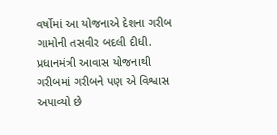વર્ષોમાં આ યોજનાએ દેશના ગરીબ ગામોની તસવીર બદલી દીધી. પ્રધાનમંત્રી આવાસ યોજનાથી ગરીબમાં ગરીબને પણ એ વિશ્વાસ અપાવ્યો છે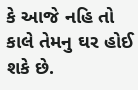કે આજે નહિ તો કાલે તેમનુ ઘર હોઈ શકે છે.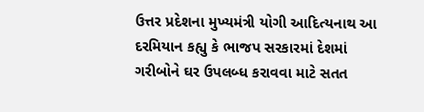ઉત્તર પ્રદેશના મુખ્યમંત્રી યોગી આદિત્યનાથ આ દરમિયાન કહ્યુ કે ભાજપ સરકારમાં દેશમાં ગરીબોને ઘર ઉપલબ્ધ કરાવવા માટે સતત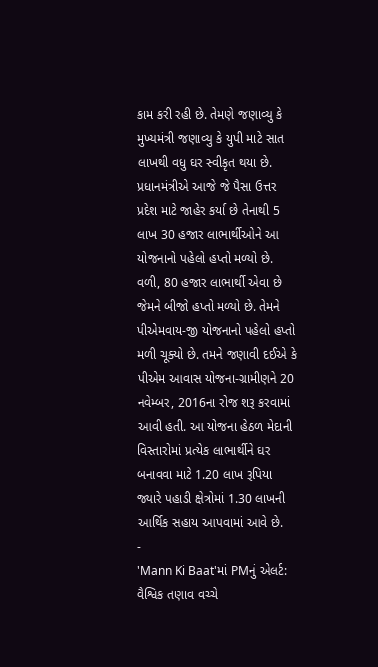કામ કરી રહી છે. તેમણે જણાવ્યુ કે મુખ્યમંત્રી જણાવ્યુ કે યુપી માટે સાત લાખથી વધુ ઘર સ્વીકૃત થયા છે. પ્રધાનમંત્રીએ આજે જે પૈસા ઉત્તર પ્રદેશ માટે જાહેર કર્યા છે તેનાથી 5 લાખ 30 હજાર લાભાર્થીઓને આ યોજનાનો પહેલો હપ્તો મળ્યો છે. વળી, 80 હજાર લાભાર્થી એવા છે જેમને બીજો હપ્તો મળ્યો છે. તેમને પીએમવાય-જી યોજનાનો પહેલો હપ્તો મળી ચૂક્યો છે. તમને જણાવી દઈએ કે પીએમ આવાસ યોજના-ગ્રામીણને 20 નવેમ્બર, 2016ના રોજ શરૂ કરવામાં આવી હતી. આ યોજના હેઠળ મેદાની વિસ્તારોમાં પ્રત્યેક લાભાર્થીને ઘર બનાવવા માટે 1.20 લાખ રૂપિયા જ્યારે પહાડી ક્ષેત્રોમાં 1.30 લાખની આર્થિક સહાય આપવામાં આવે છે.
-
'Mann Ki Baat'માં PMનું એલર્ટ: વૈશ્વિક તણાવ વચ્ચે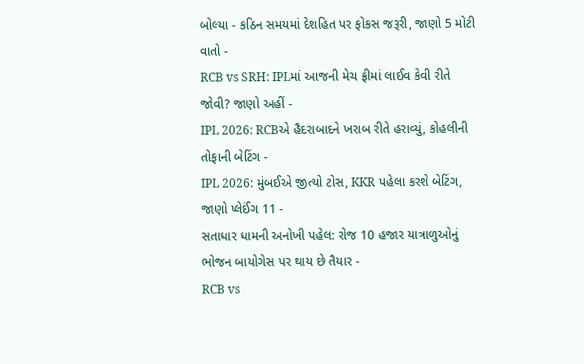બોલ્યા - કઠિન સમયમાં દેશહિત પર ફોકસ જરૂરી, જાણો 5 મોટી વાતો -
RCB vs SRH: IPLમાં આજની મેચ ફ્રીમાં લાઈવ કેવી રીતે જોવી? જાણો અહીં -
IPL 2026: RCBએ હૈદરાબાદને ખરાબ રીતે હરાવ્યું, કોહલીની તોફાની બેટિંગ -
IPL 2026: મુંબઈએ જીત્યો ટોસ, KKR પહેલા કરશે બેટિંગ, જાણો પ્લેઈંગ 11 -
સતાધાર ધામની અનોખી પહેલ: રોજ 10 હજાર યાત્રાળુઓનું ભોજન બાયોગેસ પર થાય છે તૈયાર -
RCB vs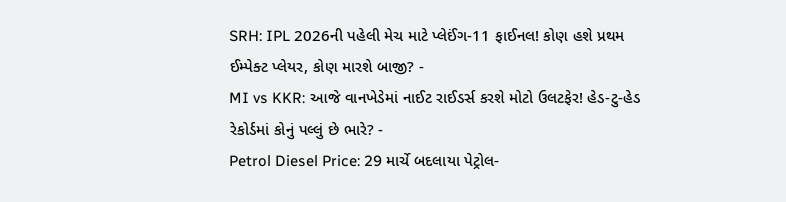SRH: IPL 2026ની પહેલી મેચ માટે પ્લેઈંગ-11 ફાઈનલ! કોણ હશે પ્રથમ ઈમ્પેક્ટ પ્લેયર, કોણ મારશે બાજી? -
MI vs KKR: આજે વાનખેડેમાં નાઈટ રાઈડર્સ કરશે મોટો ઉલટફેર! હેડ-ટુ-હેડ રેકોર્ડમાં કોનું પલ્લું છે ભારે? -
Petrol Diesel Price: 29 માર્ચે બદલાયા પેટ્રોલ-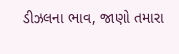ડીઝલના ભાવ, જાણો તમારા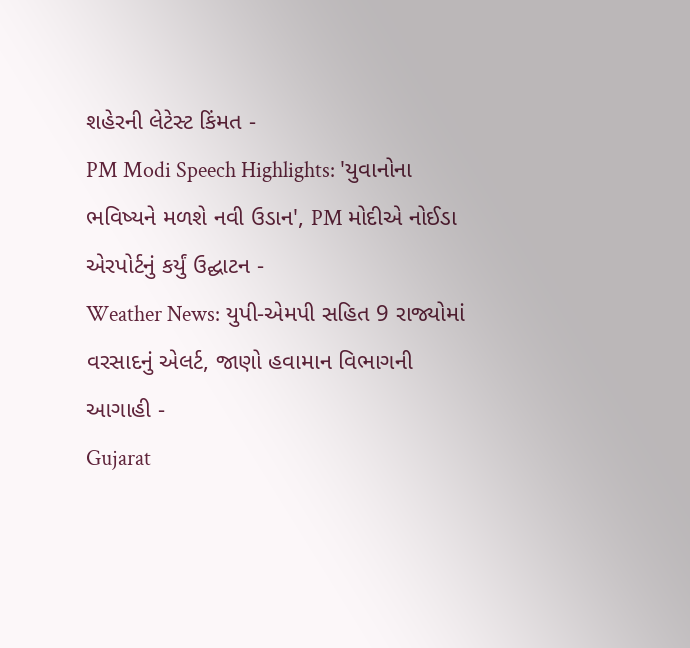શહેરની લેટેસ્ટ કિંમત -
PM Modi Speech Highlights: 'યુવાનોના ભવિષ્યને મળશે નવી ઉડાન', PM મોદીએ નોઈડા એરપોર્ટનું કર્યું ઉદ્ઘાટન -
Weather News: યુપી-એમપી સહિત 9 રાજ્યોમાં વરસાદનું એલર્ટ, જાણો હવામાન વિભાગની આગાહી -
Gujarat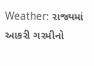Weather: રાજ્યમાં આકરી ગરમીનો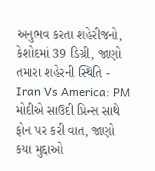અનુભવ કરતા શહેરીજનો, કેશોદમાં 39 ડિગ્રી, જાણો તમારા શહેરની સ્થિતિ -
Iran Vs America: PM મોદીએ સાઉદી પ્રિન્સ સાથે ફોન પર કરી વાત, જાણો કયા મુદ્દાઓ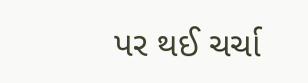પર થઈ ચર્ચા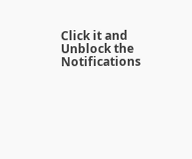Click it and Unblock the Notifications